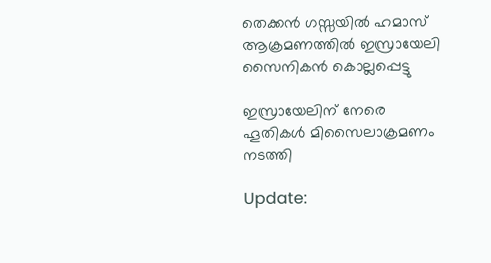തെക്കൻ ഗസ്സയിൽ ഹമാസ് ആക്രമണത്തിൽ ഇസ്രായേലി സൈനികൻ കൊല്ലപ്പെട്ടു

ഇസ്രായേലിന് നേരെ ഹൂതികള്‍ മിസൈലാക്രമണം നടത്തി

Update: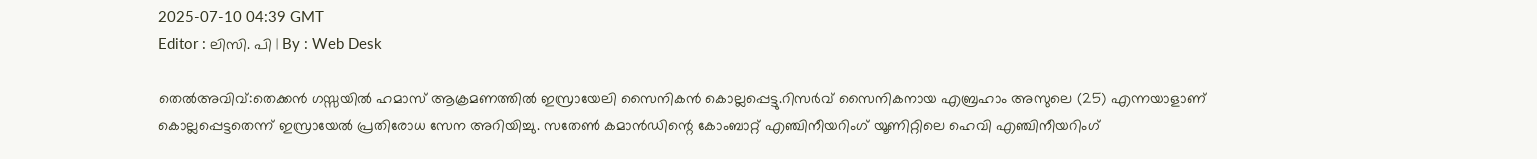2025-07-10 04:39 GMT
Editor : ലിസി. പി | By : Web Desk

തെല്‍അവിവ്:തെക്കൻ ഗസ്സയിൽ ഹമാസ് ആക്രമണത്തിൽ ഇസ്രായേലി സൈനികൻ കൊല്ലപ്പെട്ടു.റിസര്‍വ് സൈനികനായ എബ്രഹാം അസുലെ (25) എന്നയാളാണ് കൊല്ലപ്പെട്ടതെന്ന് ഇസ്രായേല്‍ പ്രതിരോധ സേന അറിയിച്ചു. സതേൺ കമാൻഡിന്റെ കോംബാറ്റ് എഞ്ചിനീയറിംഗ് യൂണിറ്റിലെ ഹെവി എഞ്ചിനീയറിംഗ്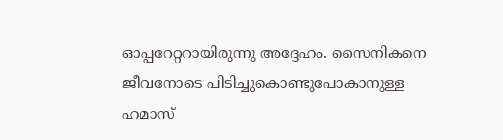ഓപ്പറേറ്ററായിരുന്നു അദ്ദേഹം. സൈനികനെ ജീവനോടെ പിടിച്ചുകൊണ്ടുപോകാനുള്ള ഹമാസ്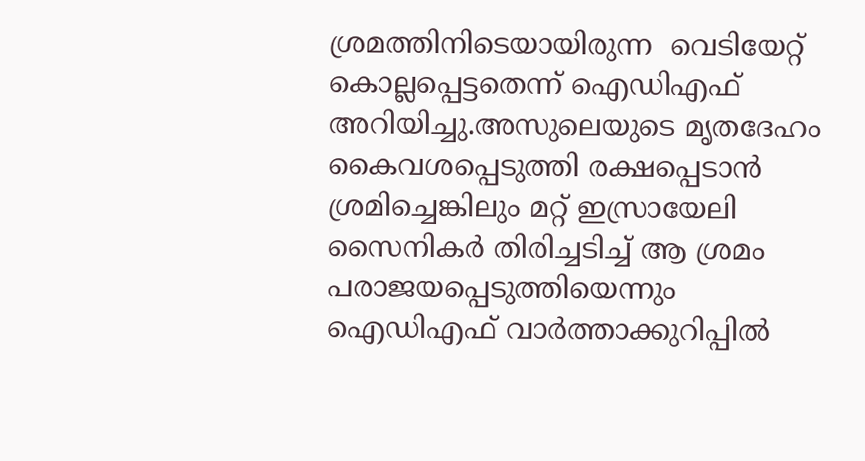ശ്രമത്തിനിടെയായിരുന്ന  വെടിയേറ്റ് കൊല്ലപ്പെട്ടതെന്ന് ഐഡിഎഫ് അറിയിച്ചു.അസുലെയുടെ മൃതദേഹം കൈവശപ്പെടുത്തി രക്ഷപ്പെടാൻ ശ്രമിച്ചെങ്കിലും മറ്റ് ഇസ്രായേലി സൈനികര്‍ തിരിച്ചടിച്ച് ആ ശ്രമം പരാജയപ്പെടുത്തിയെന്നും ഐഡിഎഫ് വാര്‍ത്താക്കുറിപ്പില്‍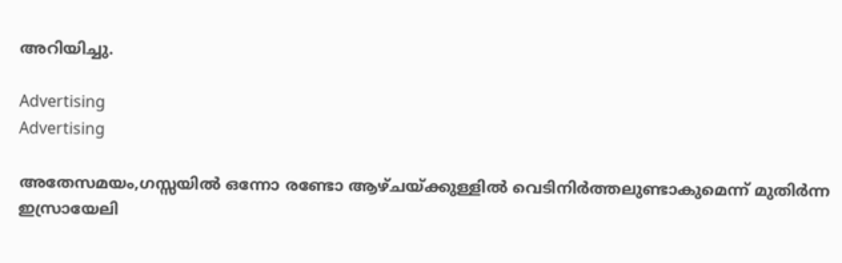അറിയിച്ചു.

Advertising
Advertising

അതേസമയം,ഗസ്സയില്‍ ഒന്നോ രണ്ടോ ആഴ്ചയ്ക്കുള്ളിൽ വെടിനിർത്തലുണ്ടാകുമെന്ന് മുതിർന്ന ഇസ്രായേലി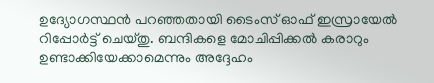ഉദ്യോഗസ്ഥൻ പറഞ്ഞതായി ടൈംസ് ഓഫ് ഇസ്രായേല്‍ റിപ്പോര്‍ട്ട് ചെയ്തു. ബന്ദികളെ മോചിപ്പിക്കൽ കരാറും ഉണ്ടാക്കിയേക്കാമെന്നും അദ്ദേഹം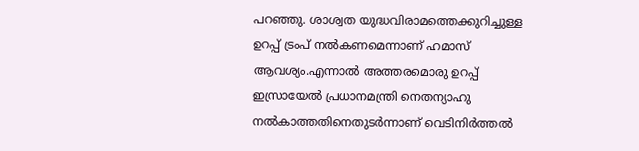പറഞ്ഞു. ശാശ്വത യുദ്ധവിരാമത്തെക്കുറിച്ചുള്ള ഉറപ്പ് ട്രംപ് നല്‍കണമെന്നാണ് ഹമാസ് ആവശ്യം.എന്നാല്‍ അത്തരമൊരു ഉറപ്പ് ഇസ്രായേല്‍ പ്രധാനമന്ത്രി നെതന്യാഹു നല്‍കാത്തതിനെതുടര്‍ന്നാണ് വെടിനിര്‍ത്തല്‍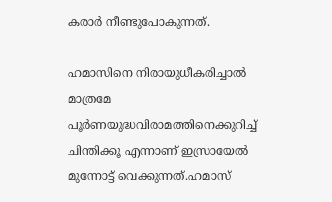കരാര്‍ നീണ്ടുപോകുന്നത്.

ഹമാസിനെ നിരായുധീകരിച്ചാല്‍ മാത്രമേ പൂര്‍ണയുദ്ധവിരാമത്തിനെക്കുറിച്ച് ചിന്തിക്കൂ എന്നാണ് ഇസ്രായേല്‍ മുന്നോട്ട് വെക്കുന്നത്.ഹമാസ്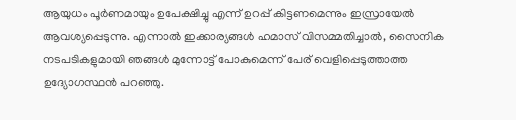ആയുധം പൂര്‍ണമായും ഉപേക്ഷിച്ചു എന്ന് ഉറപ്പ് കിട്ടണമെന്നും ഇസ്രായേല്‍ ആവശ്യപ്പെടുന്നു. എന്നാല്‍ ഇക്കാര്യങ്ങള്‍ ഹമാസ് വിസമ്മതിച്ചാൽ, സൈനിക നടപടികളുമായി ഞങ്ങൾ മുന്നോട്ട് പോകുമെന്ന് പേര് വെളിപ്പെടുത്താത്ത ഉദ്യോഗസ്ഥൻ പറഞ്ഞു.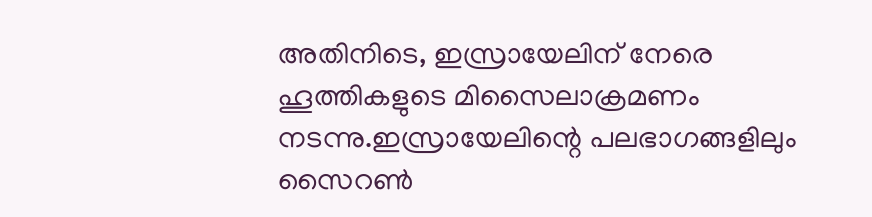അതിനിടെ, ഇസ്രായേലിന് നേരെ ഹൂത്തികളുടെ മിസൈലാക്രമണം നടന്നു.ഇസ്രായേലിന്റെ പലഭാഗങ്ങളിലും സൈറൺ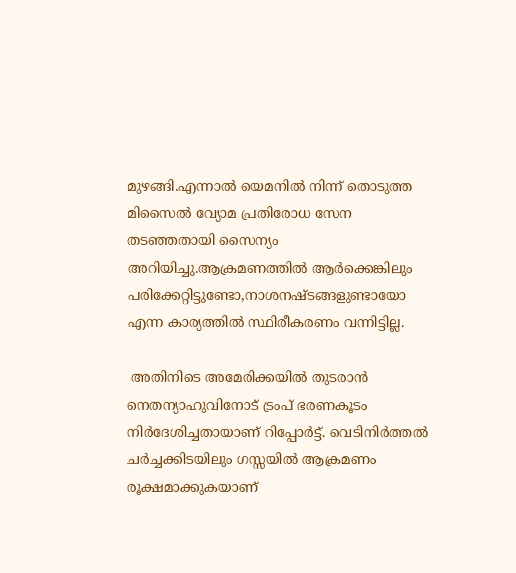മുഴങ്ങി.എന്നാൽ യെമനിൽ നിന്ന് തൊടുത്ത മിസൈൽ വ്യോമ പ്രതിരോധ സേന തടഞ്ഞതായി സൈന്യം അറിയിച്ചു.ആക്രമണത്തില്‍ ആര്‍ക്കെങ്കിലും പരിക്കേറ്റിട്ടുണ്ടോ,നാശനഷ്ടങ്ങളുണ്ടായോ എന്ന കാര്യത്തില്‍ സ്ഥിരീകരണം വന്നിട്ടില്ല.

 അതിനിടെ അമേരിക്കയിൽ തുടരാൻ നെതന്യാഹുവിനോട് ട്രംപ് ഭരണകൂടം നിർദേശിച്ചതായാണ് റിപ്പോർട്ട്. വെടിനിർത്തൽ ചർച്ചക്കിടയിലും ഗസ്സയിൽ ആക്രമണം രൂക്ഷമാക്കുകയാണ്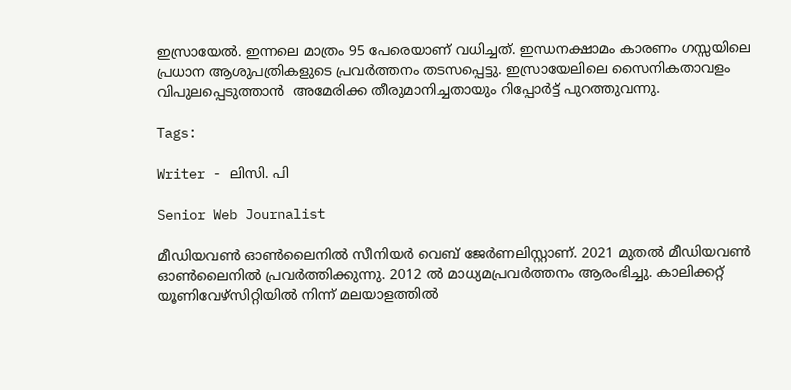ഇസ്രായേൽ. ഇന്നലെ മാത്രം 95 പേരെയാണ് വധിച്ചത്. ഇന്ധനക്ഷാമം കാരണം ഗസ്സയിലെ പ്രധാന ആശുപത്രികളുടെ പ്രവർത്തനം തടസപ്പെട്ടു. ഇസ്രായേലിലെ സൈനികതാവളം വിപുലപ്പെടുത്താൻ  അമേരിക്ക തീരുമാനിച്ചതായും റിപ്പോര്‍ട്ട് പുറത്തുവന്നു.

Tags:

Writer - ലിസി. പി

Senior Web Journalist

മീഡിയവൺ ഓൺലൈനിൽ സീനിയർ വെബ് ജേർണലിസ്റ്റാണ്. 2021 മുതൽ മീഡിയവൺ ഓൺലൈനിൽ പ്രവർത്തിക്കുന്നു. 2012 ല്‍ മാധ്യമപ്രവര്‍ത്തനം ആരംഭിച്ചു. കാലിക്കറ്റ് യൂണിവേഴ്‌സിറ്റിയിൽ നിന്ന് മലയാളത്തിൽ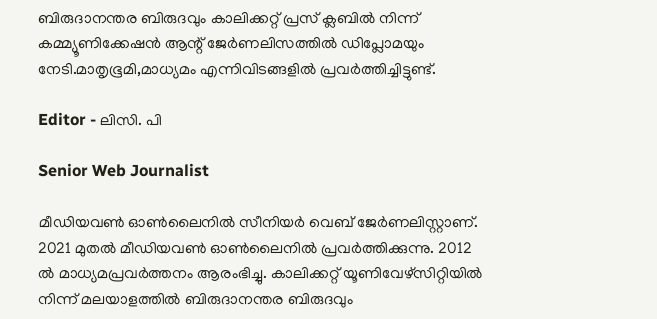ബിരുദാനന്തര ബിരുദവും കാലിക്കറ്റ് പ്രസ് ക്ലബിൽ നിന്ന് കമ്മ്യൂണിക്കേഷൻ ആന്റ് ജേർണലിസത്തിൽ ഡിപ്ലോമയും നേടി.മാതൃഭൂമി,മാധ്യമം എന്നിവിടങ്ങളിൽ പ്രവർത്തിച്ചിട്ടുണ്ട്.

Editor - ലിസി. പി

Senior Web Journalist

മീഡിയവൺ ഓൺലൈനിൽ സീനിയർ വെബ് ജേർണലിസ്റ്റാണ്. 2021 മുതൽ മീഡിയവൺ ഓൺലൈനിൽ പ്രവർത്തിക്കുന്നു. 2012 ല്‍ മാധ്യമപ്രവര്‍ത്തനം ആരംഭിച്ചു. കാലിക്കറ്റ് യൂണിവേഴ്‌സിറ്റിയിൽ നിന്ന് മലയാളത്തിൽ ബിരുദാനന്തര ബിരുദവും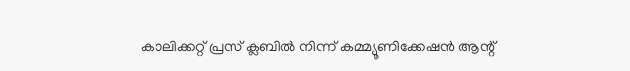കാലിക്കറ്റ് പ്രസ് ക്ലബിൽ നിന്ന് കമ്മ്യൂണിക്കേഷൻ ആന്റ്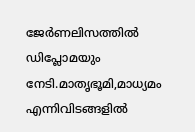ജേർണലിസത്തിൽ ഡിപ്ലോമയും നേടി.മാതൃഭൂമി,മാധ്യമം എന്നിവിടങ്ങളിൽ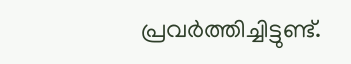പ്രവർത്തിച്ചിട്ടുണ്ട്.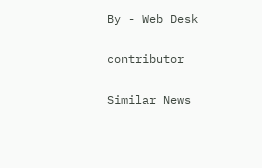By - Web Desk

contributor

Similar News